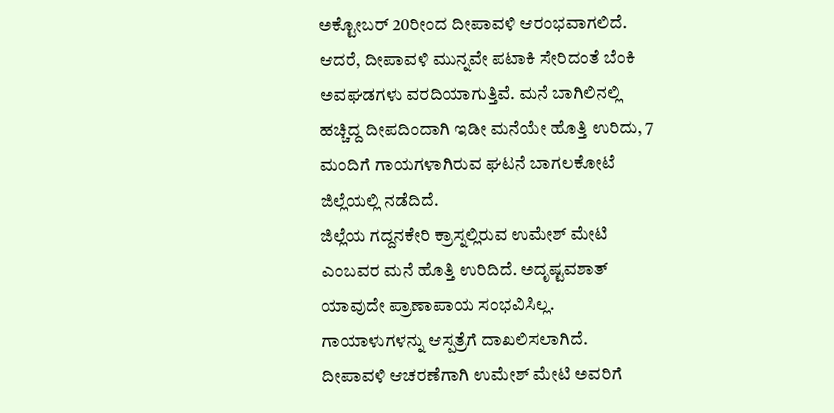ಅಕ್ಟೋಬರ್ 20ರೀಂದ ದೀಪಾವಳಿ ಆರಂಭವಾಗಲಿದೆ. ಆದರೆ, ದೀಪಾವಳಿ ಮುನ್ನವೇ ಪಟಾಕಿ ಸೇರಿದಂತೆ ಬೆಂಕಿ ಅವಘಡಗಳು ವರದಿಯಾಗುತ್ತಿವೆ. ಮನೆ ಬಾಗಿಲಿನಲ್ಲಿ ಹಚ್ಚಿದ್ದ ದೀಪದಿಂದಾಗಿ ಇಡೀ ಮನೆಯೇ ಹೊತ್ತಿ ಉರಿದು, 7 ಮಂದಿಗೆ ಗಾಯಗಳಾಗಿರುವ ಘಟನೆ ಬಾಗಲಕೋಟೆ ಜಿಲ್ಲೆಯಲ್ಲಿ ನಡೆದಿದೆ.
ಜಿಲ್ಲೆಯ ಗದ್ದನಕೇರಿ ಕ್ರಾಸ್ನಲ್ಲಿರುವ ಉಮೇಶ್ ಮೇಟಿ ಎಂಬವರ ಮನೆ ಹೊತ್ತಿ ಉರಿದಿದೆ. ಅದೃಷ್ಟವಶಾತ್ ಯಾವುದೇ ಪ್ರಾಣಾಪಾಯ ಸಂಭವಿಸಿಲ್ಲ. ಗಾಯಾಳುಗಳನ್ನು ಆಸ್ಪತ್ರೆಗೆ ದಾಖಲಿಸಲಾಗಿದೆ.
ದೀಪಾವಳಿ ಆಚರಣೆಗಾಗಿ ಉಮೇಶ್ ಮೇಟಿ ಅವರಿಗೆ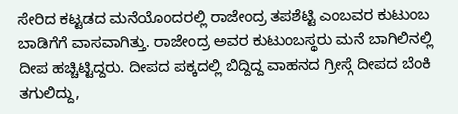ಸೇರಿದ ಕಟ್ಟಡದ ಮನೆಯೊಂದರಲ್ಲಿ ರಾಜೇಂದ್ರ ತಪಶೆಟ್ಟಿ ಎಂಬವರ ಕುಟುಂಬ ಬಾಡಿಗೆಗೆ ವಾಸವಾಗಿತ್ತು. ರಾಜೇಂದ್ರ ಅವರ ಕುಟುಂಬಸ್ಥರು ಮನೆ ಬಾಗಿಲಿನಲ್ಲಿ ದೀಪ ಹಚ್ಚಿಟ್ಟಿದ್ದರು. ದೀಪದ ಪಕ್ಕದಲ್ಲಿ ಬಿದ್ದಿದ್ದ ವಾಹನದ ಗ್ರೀಸ್ಗೆ ದೀಪದ ಬೆಂಕಿ ತಗುಲಿದ್ದು,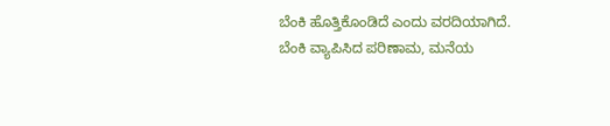ಬೆಂಕಿ ಹೊತ್ತಿಕೊಂಡಿದೆ ಎಂದು ವರದಿಯಾಗಿದೆ.
ಬೆಂಕಿ ವ್ಯಾಪಿಸಿದ ಪರಿಣಾಮ, ಮನೆಯ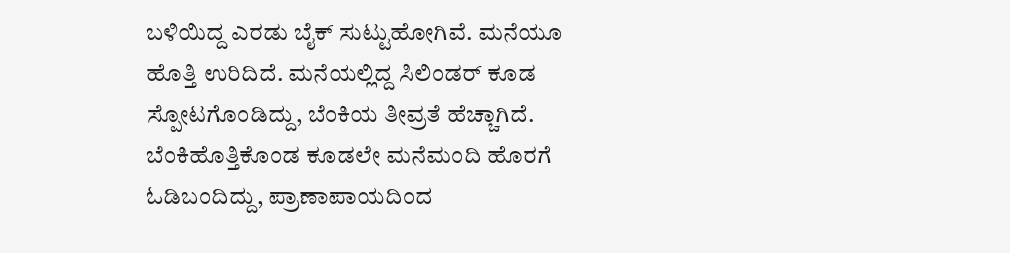ಬಳಿಯಿದ್ದ ಎರಡು ಬೈಕ್ ಸುಟ್ಟುಹೋಗಿವೆ. ಮನೆಯೂ ಹೊತ್ತಿ ಉರಿದಿದೆ. ಮನೆಯಲ್ಲಿದ್ದ ಸಿಲಿಂಡರ್ ಕೂಡ ಸ್ಪೋಟಗೊಂಡಿದ್ದು, ಬೆಂಕಿಯ ತೀವ್ರತೆ ಹೆಚ್ಚಾಗಿದೆ. ಬೆಂಕಿಹೊತ್ತಿಕೊಂಡ ಕೂಡಲೇ ಮನೆಮಂದಿ ಹೊರಗೆ ಓಡಿಬಂದಿದ್ದು, ಪ್ರಾಣಾಪಾಯದಿಂದ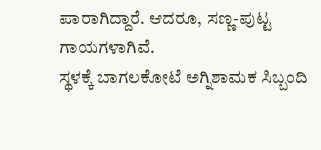ಪಾರಾಗಿದ್ದಾರೆ. ಆದರೂ, ಸಣ್ಣ-ಪುಟ್ಟ ಗಾಯಗಳಾಗಿವೆ.
ಸ್ಥಳಕ್ಕೆ ಬಾಗಲಕೋಟೆ ಅಗ್ನಿಶಾಮಕ ಸಿಬ್ಬಂದಿ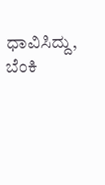ಧಾವಿಸಿದ್ದು, ಬೆಂಕಿ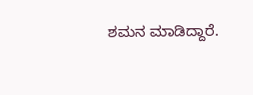ಶಮನ ಮಾಡಿದ್ದಾರೆ.